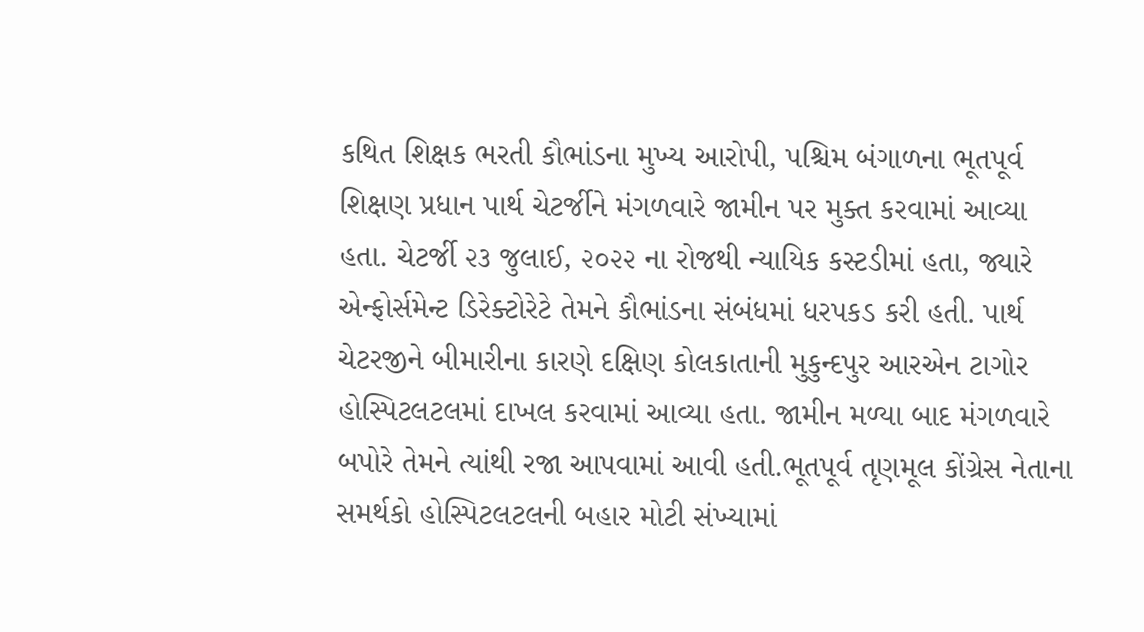કથિત શિક્ષક ભરતી કૌભાંડના મુખ્ય આરોપી, પશ્ચિમ બંગાળના ભૂતપૂર્વ શિક્ષણ પ્રધાન પાર્થ ચેટર્જીને મંગળવારે જામીન પર મુક્ત કરવામાં આવ્યા હતા. ચેટર્જી ૨૩ જુલાઈ, ૨૦૨૨ ના રોજથી ન્યાયિક કસ્ટડીમાં હતા, જ્યારે એન્ફોર્સમેન્ટ ડિરેક્ટોરેટે તેમને કૌભાંડના સંબંધમાં ધરપકડ કરી હતી. પાર્થ ચેટરજીને બીમારીના કારણે દક્ષિણ કોલકાતાની મુકુન્દપુર આરએન ટાગોર હોસ્પિટલટલમાં દાખલ કરવામાં આવ્યા હતા. જામીન મળ્યા બાદ મંગળવારે બપોરે તેમને ત્યાંથી રજા આપવામાં આવી હતી.ભૂતપૂર્વ તૃણમૂલ કોંગ્રેસ નેતાના સમર્થકો હોસ્પિટલટલની બહાર મોટી સંખ્યામાં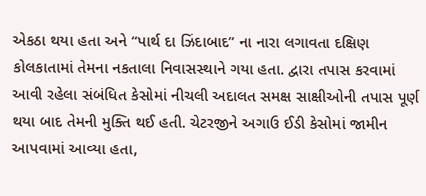એકઠા થયા હતા અને “પાર્થ દા ઝિંદાબાદ” ના નારા લગાવતા દક્ષિણ કોલકાતામાં તેમના નકતાલા નિવાસસ્થાને ગયા હતા. દ્વારા તપાસ કરવામાં આવી રહેલા સંબંધિત કેસોમાં નીચલી અદાલત સમક્ષ સાક્ષીઓની તપાસ પૂર્ણ થયા બાદ તેમની મુક્તિ થઈ હતી. ચેટરજીને અગાઉ ઈડી કેસોમાં જામીન આપવામાં આવ્યા હતા,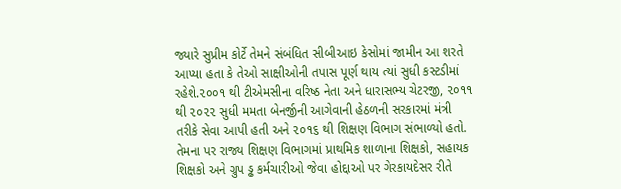જ્યારે સુપ્રીમ કોર્ટે તેમને સંબંધિત સીબીઆઇ કેસોમાં જામીન આ શરતે આપ્યા હતા કે તેઓ સાક્ષીઓની તપાસ પૂર્ણ થાય ત્યાં સુધી કસ્ટડીમાં રહેશે.૨૦૦૧ થી ટીએમસીના વરિષ્ઠ નેતા અને ધારાસભ્ય ચેટરજી, ૨૦૧૧ થી ૨૦૨૨ સુધી મમતા બેનર્જીની આગેવાની હેઠળની સરકારમાં મંત્રી તરીકે સેવા આપી હતી અને ૨૦૧૬ થી શિક્ષણ વિભાગ સંભાળ્યો હતો. તેમના પર રાજ્ય શિક્ષણ વિભાગમાં પ્રાથમિક શાળાના શિક્ષકો, સહાયક શિક્ષકો અને ગ્રુપ ડ્ઢ કર્મચારીઓ જેવા હોદ્દાઓ પર ગેરકાયદેસર રીતે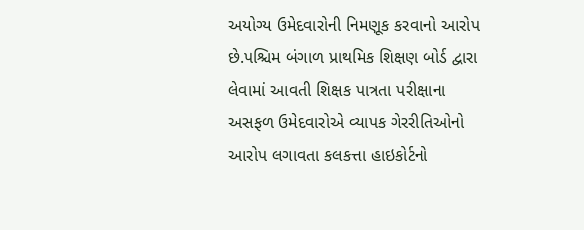અયોગ્ય ઉમેદવારોની નિમણૂક કરવાનો આરોપ છે.પશ્ચિમ બંગાળ પ્રાથમિક શિક્ષણ બોર્ડ દ્વારા લેવામાં આવતી શિક્ષક પાત્રતા પરીક્ષાના અસફળ ઉમેદવારોએ વ્યાપક ગેરરીતિઓનો આરોપ લગાવતા કલકત્તા હાઇકોર્ટનો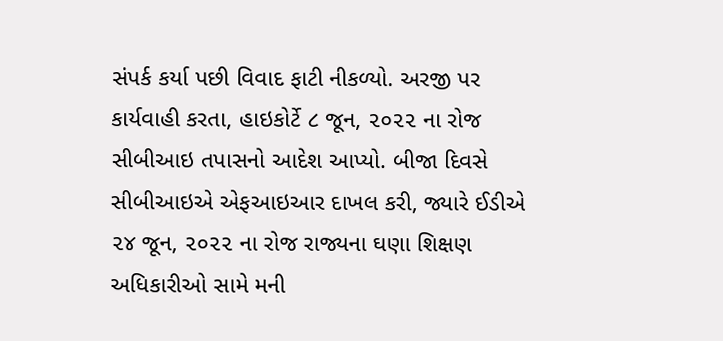સંપર્ક કર્યા પછી વિવાદ ફાટી નીકળ્યો. અરજી પર કાર્યવાહી કરતા, હાઇકોર્ટે ૮ જૂન, ૨૦૨૨ ના રોજ સીબીઆઇ તપાસનો આદેશ આપ્યો. બીજા દિવસે સીબીઆઇએ એફઆઇઆર દાખલ કરી, જ્યારે ઈડીએ ૨૪ જૂન, ૨૦૨૨ ના રોજ રાજ્યના ઘણા શિક્ષણ અધિકારીઓ સામે મની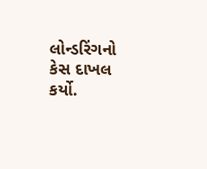લોન્ડરિંગનો કેસ દાખલ કર્યો.